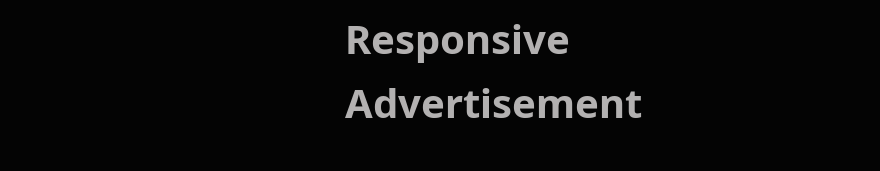Responsive Advertisement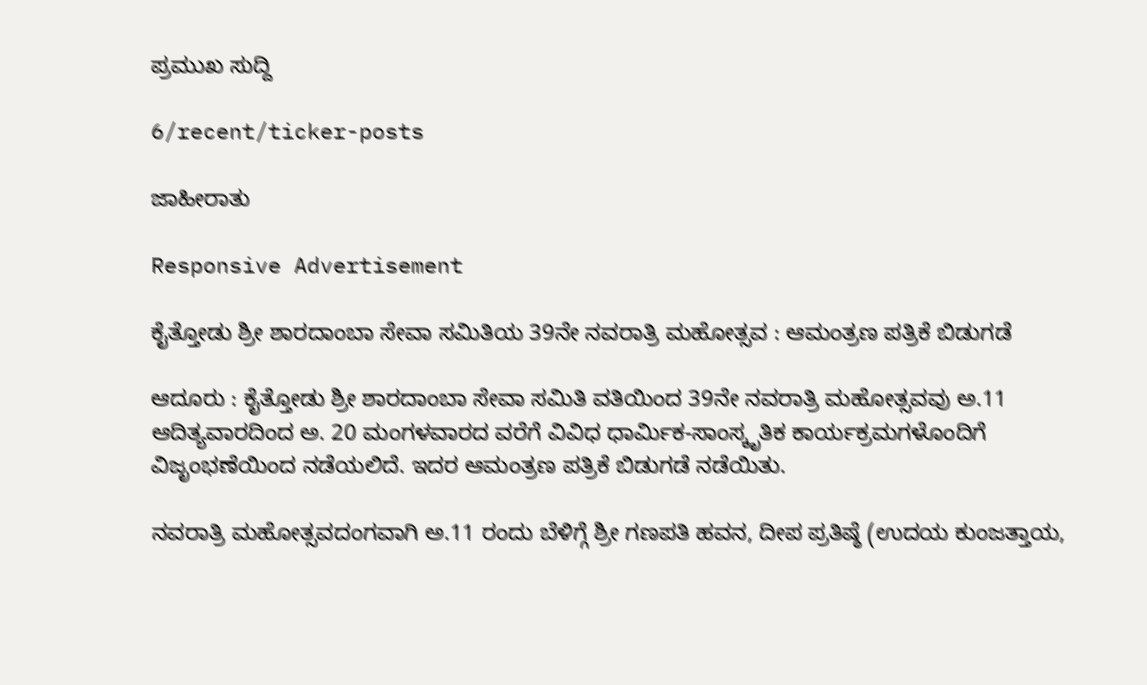ಪ್ರಮುಖ ಸುದ್ದಿ

6/recent/ticker-posts

ಜಾಹೀರಾತು

Responsive Advertisement

ಕೈತ್ತೋಡು ಶ್ರೀ ಶಾರದಾಂಬಾ ಸೇವಾ ಸಮಿತಿಯ 39ನೇ ನವರಾತ್ರಿ ಮಹೋತ್ಸವ : ಆಮಂತ್ರಣ ಪತ್ರಿಕೆ ಬಿಡುಗಡೆ

ಆದೂರು : ಕೈತ್ತೋಡು ಶ್ರೀ ಶಾರದಾಂಬಾ ಸೇವಾ ಸಮಿತಿ ವತಿಯಿಂದ 39ನೇ ನವರಾತ್ರಿ ಮಹೋತ್ಸವವು ಅ.11 ಆದಿತ್ಯವಾರದಿಂದ ಅ. 20 ಮಂಗಳವಾರದ ವರೆಗೆ ವಿವಿಧ ಧಾರ್ಮಿಕ-ಸಾಂಸ್ಕೃತಿಕ ಕಾರ್ಯಕ್ರಮಗಳೊಂದಿಗೆ ವಿಜೃಂಭಣೆಯಿಂದ ನಡೆಯಲಿದೆ. ಇದರ ಆಮಂತ್ರಣ ಪತ್ರಿಕೆ ಬಿಡುಗಡೆ ನಡೆಯಿತು.

ನವರಾತ್ರಿ ಮಹೋತ್ಸವದಂಗವಾಗಿ ಅ.11 ರಂದು ಬೆಳಿಗ್ಗೆ ಶ್ರೀ ಗಣಪತಿ ಹವನ, ದೀಪ ಪ್ರತಿಷ್ಠೆ (ಉದಯ ಕುಂಜತ್ತಾಯ,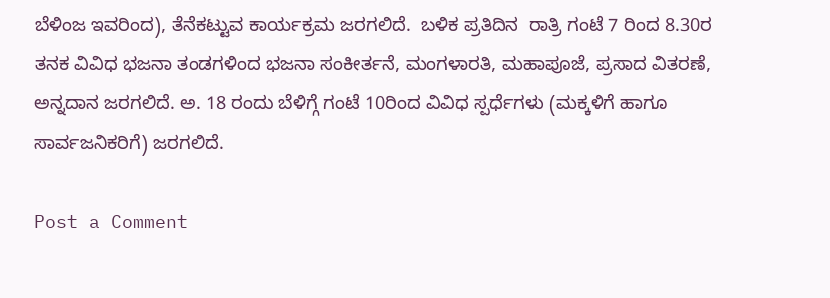ಬೆಳಿಂಜ ಇವರಿಂದ), ತೆನೆಕಟ್ಟುವ ಕಾರ್ಯಕ್ರಮ ಜರಗಲಿದೆ.  ಬಳಿಕ ಪ್ರತಿದಿನ  ರಾತ್ರಿ ಗಂಟೆ 7 ರಿಂದ 8.30ರ ತನಕ ವಿವಿಧ ಭಜನಾ ತಂಡಗಳಿಂದ ಭಜನಾ ಸಂಕೀರ್ತನೆ, ಮಂಗಳಾರತಿ, ಮಹಾಪೂಜೆ, ಪ್ರಸಾದ ವಿತರಣೆ, ಅನ್ನದಾನ ಜರಗಲಿದೆ. ಅ. 18 ರಂದು ಬೆಳಿಗ್ಗೆ ಗಂಟೆ 10ರಿಂದ ವಿವಿಧ ಸ್ಪರ್ಧೆಗಳು (ಮಕ್ಕಳಿಗೆ ಹಾಗೂ ಸಾರ್ವಜನಿಕರಿಗೆ) ಜರಗಲಿದೆ.

Post a Comment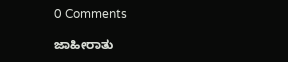0 Comments

ಜಾಹೀರಾತು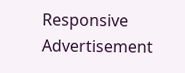Responsive Advertisement